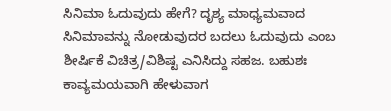ಸಿನಿಮಾ ಓದುವುದು ಹೇಗೆ? ದೃಶ್ಯ ಮಾಧ್ಯಮವಾದ ಸಿನಿಮಾವನ್ನು ನೋಡುವುದರ ಬದಲು ಓದುವುದು ಎಂಬ ಶೀರ್ಷಿಕೆ ವಿಚಿತ್ರ/ವಿಶಿಷ್ಟ ಎನಿಸಿದ್ದು ಸಹಜ. ಬಹುಶಃ ಕಾವ್ಯಮಯವಾಗಿ ಹೇಳುವಾಗ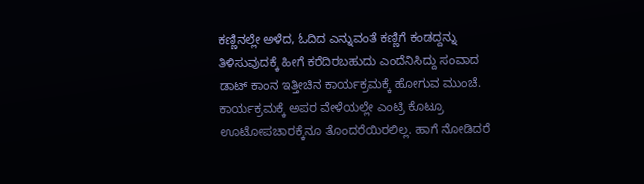ಕಣ್ಣಿನಲ್ಲೇ ಅಳೆದ, ಓದಿದ ಎನ್ನುವಂತೆ ಕಣ್ಣಿಗೆ ಕಂಡದ್ದನ್ನು ತಿಳಿಸುವುದಕ್ಕೆ ಹೀಗೆ ಕರೆದಿರಬಹುದು ಎಂದೆನಿಸಿದ್ದು ಸಂವಾದ ಡಾಟ್ ಕಾಂನ ಇತ್ತೀಚಿನ ಕಾರ್ಯಕ್ರಮಕ್ಕೆ ಹೋಗುವ ಮುಂಚೆ.
ಕಾರ್ಯಕ್ರಮಕ್ಕೆ ಅಪರ ವೇಳೆಯಲ್ಲೇ ಎಂಟ್ರಿ ಕೊಟ್ರೂ ಊಟೋಪಚಾರಕ್ಕೆನೂ ತೊಂದರೆಯಿರಲಿಲ್ಲ. ಹಾಗೆ ನೋಡಿದರೆ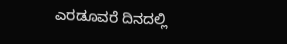ಎರಡೂವರೆ ದಿನದಲ್ಲಿ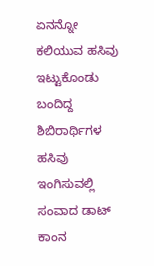ಏನನ್ನೋ ಕಲಿಯುವ ಹಸಿವು ಇಟ್ಟುಕೊಂಡು ಬಂದಿದ್ದ ಶಿಬಿರಾರ್ಥಿಗಳ ಹಸಿವು ಇಂಗಿಸುವಲ್ಲಿ ಸಂವಾದ ಡಾಟ್ ಕಾಂನ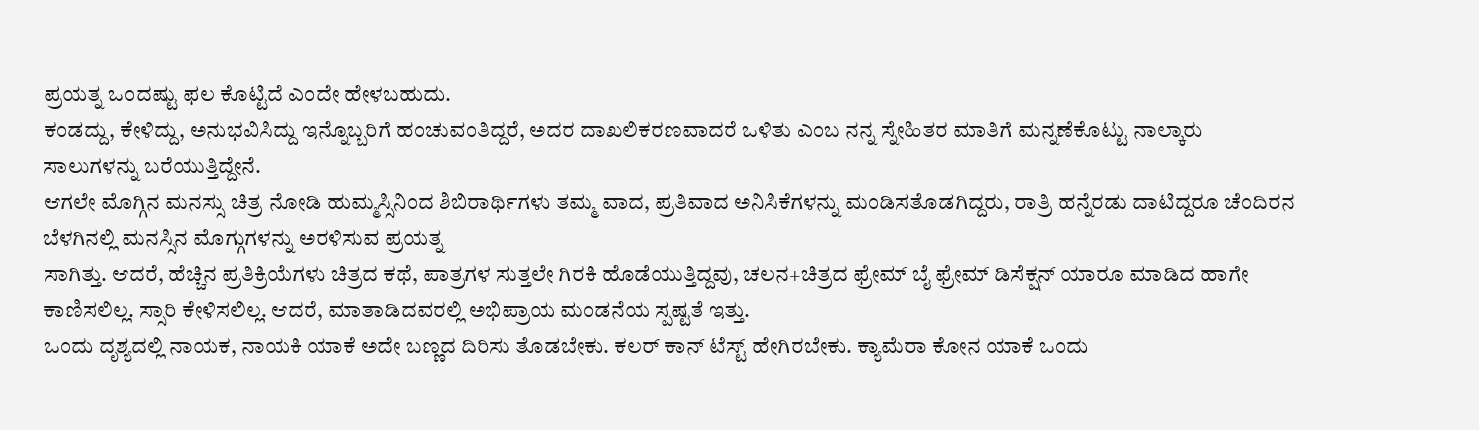ಪ್ರಯತ್ನ ಒಂದಷ್ಟು ಫಲ ಕೊಟ್ಟಿದೆ ಎಂದೇ ಹೇಳಬಹುದು.
ಕಂಡದ್ದು, ಕೇಳಿದ್ದು, ಅನುಭವಿಸಿದ್ದು ಇನ್ನೊಬ್ಬರಿಗೆ ಹಂಚುವಂತಿದ್ದರೆ, ಅದರ ದಾಖಲಿಕರಣವಾದರೆ ಒಳಿತು ಎಂಬ ನನ್ನ ಸ್ನೇಹಿತರ ಮಾತಿಗೆ ಮನ್ನಣೆಕೊಟ್ಟು ನಾಲ್ಕಾರು ಸಾಲುಗಳನ್ನು ಬರೆಯುತ್ತಿದ್ದೇನೆ.
ಆಗಲೇ ಮೊಗ್ಗಿನ ಮನಸ್ಸು ಚಿತ್ರ ನೋಡಿ ಹುಮ್ಮಸ್ಸಿನಿಂದ ಶಿಬಿರಾರ್ಥಿಗಳು ತಮ್ಮ ವಾದ, ಪ್ರತಿವಾದ ಅನಿಸಿಕೆಗಳನ್ನು ಮಂಡಿಸತೊಡಗಿದ್ದರು, ರಾತ್ರಿ ಹನ್ನೆರಡು ದಾಟಿದ್ದರೂ ಚೆಂದಿರನ ಬೆಳಗಿನಲ್ಲಿ ಮನಸ್ಸಿನ ಮೊಗ್ಗುಗಳನ್ನು ಅರಳಿಸುವ ಪ್ರಯತ್ನ
ಸಾಗಿತ್ತು. ಆದರೆ, ಹೆಚ್ಚಿನ ಪ್ರತಿಕ್ರಿಯೆಗಳು ಚಿತ್ರದ ಕಥೆ, ಪಾತ್ರಗಳ ಸುತ್ತಲೇ ಗಿರಕಿ ಹೊಡೆಯುತ್ತಿದ್ದವು, ಚಲನ+ಚಿತ್ರದ ಫ್ರೇಮ್ ಬೈ ಫ್ರೇಮ್ ಡಿಸೆಕ್ಷನ್ ಯಾರೂ ಮಾಡಿದ ಹಾಗೇ ಕಾಣಿಸಲಿಲ್ಲ. ಸ್ಸಾರಿ ಕೇಳಿಸಲಿಲ್ಲ. ಆದರೆ, ಮಾತಾಡಿದವರಲ್ಲಿ ಅಭಿಪ್ರಾಯ ಮಂಡನೆಯ ಸ್ಪಷ್ಟತೆ ಇತ್ತು.
ಒಂದು ದೃಶ್ಯದಲ್ಲಿ ನಾಯಕ, ನಾಯಕಿ ಯಾಕೆ ಅದೇ ಬಣ್ಣದ ದಿರಿಸು ತೊಡಬೇಕು. ಕಲರ್ ಕಾನ್ ಟೆಸ್ಟ್ ಹೇಗಿರಬೇಕು. ಕ್ಯಾಮೆರಾ ಕೋನ ಯಾಕೆ ಒಂದು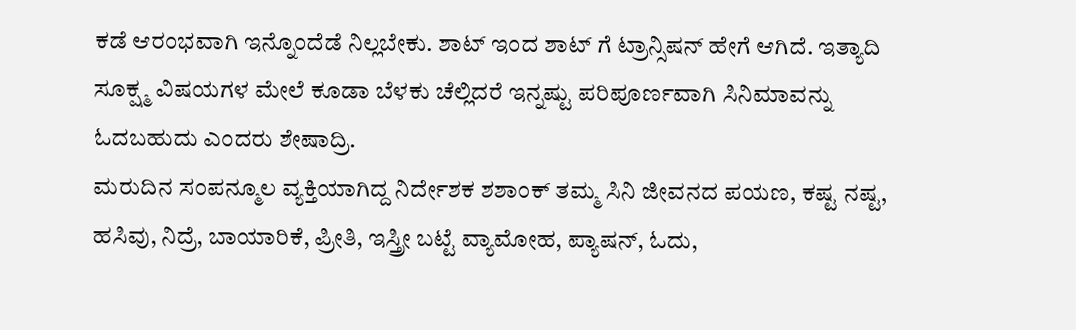ಕಡೆ ಆರಂಭವಾಗಿ ಇನ್ನೊಂದೆಡೆ ನಿಲ್ಲಬೇಕು. ಶಾಟ್ ಇಂದ ಶಾಟ್ ಗೆ ಟ್ರಾನ್ಸಿಷನ್ ಹೇಗೆ ಆಗಿದೆ. ಇತ್ಯಾದಿ ಸೂಕ್ಷ್ಮ ವಿಷಯಗಳ ಮೇಲೆ ಕೂಡಾ ಬೆಳಕು ಚೆಲ್ಲಿದರೆ ಇನ್ನಷ್ಟು ಪರಿಪೂರ್ಣವಾಗಿ ಸಿನಿಮಾವನ್ನು ಓದಬಹುದು ಎಂದರು ಶೇಷಾದ್ರಿ.
ಮರುದಿನ ಸಂಪನ್ಮೂಲ ವ್ಯಕ್ತಿಯಾಗಿದ್ದ ನಿರ್ದೇಶಕ ಶಶಾಂಕ್ ತಮ್ಮ ಸಿನಿ ಜೀವನದ ಪಯಣ, ಕಷ್ಟ ನಷ್ಟ, ಹಸಿವು, ನಿದ್ರೆ, ಬಾಯಾರಿಕೆ, ಪ್ರೀತಿ, ಇಸ್ತ್ರೀ ಬಟ್ಟೆ ವ್ಯಾಮೋಹ, ಪ್ಯಾಷನ್, ಓದು,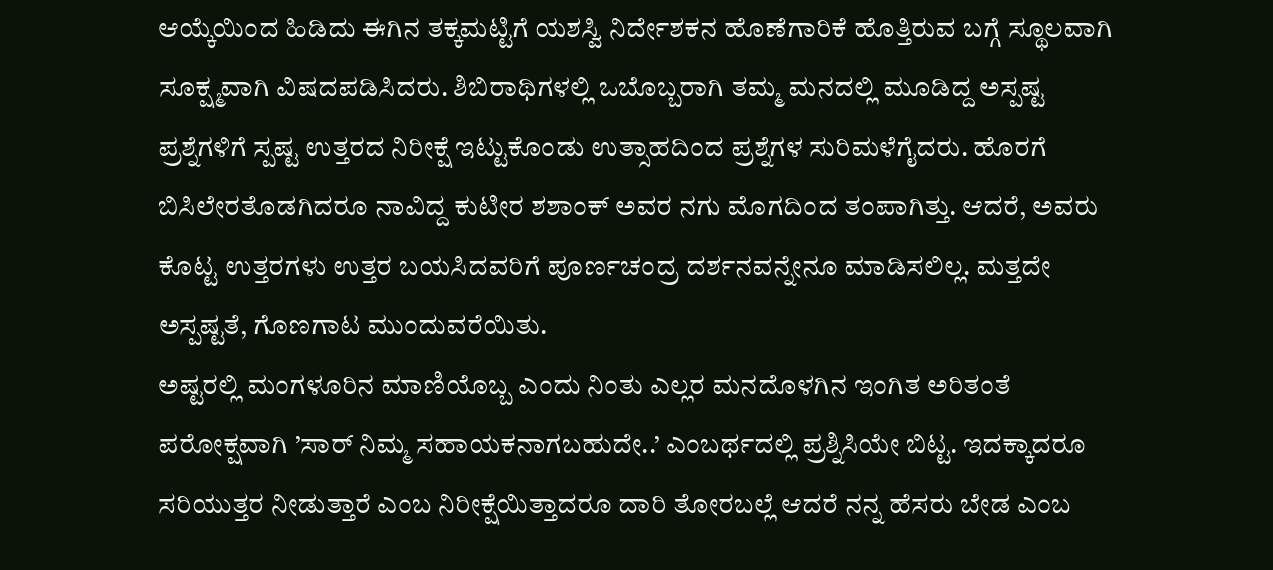ಆಯ್ಕೆಯಿಂದ ಹಿಡಿದು ಈಗಿನ ತಕ್ಕಮಟ್ಟಿಗೆ ಯಶಸ್ವಿ ನಿರ್ದೇಶಕನ ಹೊಣೆಗಾರಿಕೆ ಹೊತ್ತಿರುವ ಬಗ್ಗೆ ಸ್ಥೂಲವಾಗಿ ಸೂಕ್ಷ್ಮವಾಗಿ ವಿಷದಪಡಿಸಿದರು. ಶಿಬಿರಾಥಿಗಳಲ್ಲಿ ಒಬೊಬ್ಬರಾಗಿ ತಮ್ಮ ಮನದಲ್ಲಿ ಮೂಡಿದ್ದ ಅಸ್ಪಷ್ಟ ಪ್ರಶ್ನೆಗಳಿಗೆ ಸ್ಪಷ್ಟ ಉತ್ತರದ ನಿರೀಕ್ಷೆ ಇಟ್ಟುಕೊಂಡು ಉತ್ಸಾಹದಿಂದ ಪ್ರಶ್ನೆಗಳ ಸುರಿಮಳೆಗೈದರು. ಹೊರಗೆ ಬಿಸಿಲೇರತೊಡಗಿದರೂ ನಾವಿದ್ದ ಕುಟೀರ ಶಶಾಂಕ್ ಅವರ ನಗು ಮೊಗದಿಂದ ತಂಪಾಗಿತ್ತು. ಆದರೆ, ಅವರು ಕೊಟ್ಟ ಉತ್ತರಗಳು ಉತ್ತರ ಬಯಸಿದವರಿಗೆ ಪೂರ್ಣಚಂದ್ರ ದರ್ಶನವನ್ನೇನೂ ಮಾಡಿಸಲಿಲ್ಲ. ಮತ್ತದೇ ಅಸ್ಪಷ್ಟತೆ, ಗೊಣಗಾಟ ಮುಂದುವರೆಯಿತು.
ಅಷ್ಟರಲ್ಲಿ ಮಂಗಳೂರಿನ ಮಾಣಿಯೊಬ್ಬ ಎಂದು ನಿಂತು ಎಲ್ಲರ ಮನದೊಳಗಿನ ಇಂಗಿತ ಅರಿತಂತೆ ಪರೋಕ್ಷವಾಗಿ ’ಸಾರ್ ನಿಮ್ಮ ಸಹಾಯಕನಾಗಬಹುದೇ..’ ಎಂಬರ್ಥದಲ್ಲಿ ಪ್ರಶ್ನಿಸಿಯೇ ಬಿಟ್ಟ. ಇದಕ್ಕಾದರೂ ಸರಿಯುತ್ತರ ನೀಡುತ್ತಾರೆ ಎಂಬ ನಿರೀಕ್ಷೆಯಿತ್ತಾದರೂ ದಾರಿ ತೋರಬಲ್ಲೆ ಆದರೆ ನನ್ನ ಹೆಸರು ಬೇಡ ಎಂಬ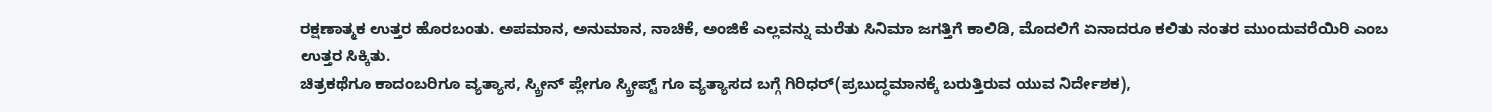ರಕ್ಷಣಾತ್ಮಕ ಉತ್ತರ ಹೊರಬಂತು. ಅಪಮಾನ, ಅನುಮಾನ, ನಾಚಿಕೆ, ಅಂಜಿಕೆ ಎಲ್ಲವನ್ನು ಮರೆತು ಸಿನಿಮಾ ಜಗತ್ತಿಗೆ ಕಾಲಿಡಿ, ಮೊದಲಿಗೆ ಏನಾದರೂ ಕಲಿತು ನಂತರ ಮುಂದುವರೆಯಿರಿ ಎಂಬ ಉತ್ತರ ಸಿಕ್ಕಿತು.
ಚಿತ್ರಕಥೆಗೂ ಕಾದಂಬರಿಗೂ ವ್ಯತ್ಯಾಸ, ಸ್ಕ್ರೀನ್ ಪ್ಲೇಗೂ ಸ್ಕ್ರೀಪ್ಟ್ ಗೂ ವ್ಯತ್ಯಾಸದ ಬಗ್ಗೆ ಗಿರಿಧರ್(ಪ್ರಬುದ್ಧಮಾನಕ್ಕೆ ಬರುತ್ತಿರುವ ಯುವ ನಿರ್ದೇಶಕ),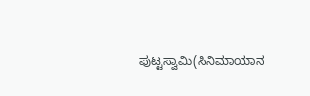ಪುಟ್ಟಸ್ವಾಮಿ(ಸಿನಿಮಾಯಾನ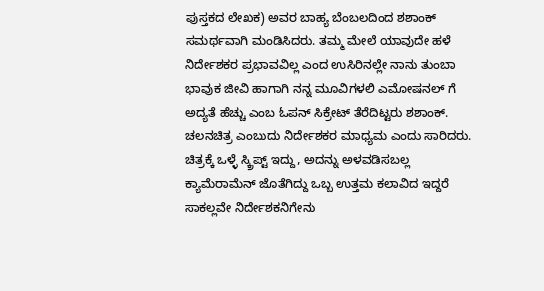ಪುಸ್ತಕದ ಲೇಖಕ) ಅವರ ಬಾಹ್ಯ ಬೆಂಬಲದಿಂದ ಶಶಾಂಕ್ ಸಮರ್ಥವಾಗಿ ಮಂಡಿಸಿದರು. ತಮ್ಮ ಮೇಲೆ ಯಾವುದೇ ಹಳೆ ನಿರ್ದೇಶಕರ ಪ್ರಭಾವವಿಲ್ಲ ಎಂದ ಉಸಿರಿನಲ್ಲೇ ನಾನು ತುಂಬಾ ಭಾವುಕ ಜೀವಿ ಹಾಗಾಗಿ ನನ್ನ ಮೂವಿಗಳಲಿ ಎಮೋಷನಲ್ ಗೆ ಅದ್ಯತೆ ಹೆಚ್ಚು ಎಂಬ ಓಪನ್ ಸಿಕ್ರೇಟ್ ತೆರೆದಿಟ್ಟರು ಶಶಾಂಕ್.
ಚಲನಚಿತ್ರ ಎಂಬುದು ನಿರ್ದೇಶಕರ ಮಾಧ್ಯಮ ಎಂದು ಸಾರಿದರು. ಚಿತ್ರಕ್ಕೆ ಒಳ್ಳೆ ಸ್ಕ್ರಿಪ್ಟ್ ಇದ್ದು, ಅದನ್ನು ಅಳವಡಿಸಬಲ್ಲ ಕ್ಯಾಮೆರಾಮೆನ್ ಜೊತೆಗಿದ್ದು ಒಬ್ಬ ಉತ್ತಮ ಕಲಾವಿದ ಇದ್ದರೆ ಸಾಕಲ್ಲವೇ ನಿರ್ದೇಶಕನಿಗೇನು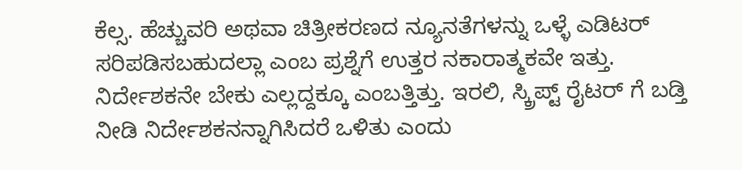ಕೆಲ್ಸ. ಹೆಚ್ಚುವರಿ ಅಥವಾ ಚಿತ್ರೀಕರಣದ ನ್ಯೂನತೆಗಳನ್ನು ಒಳ್ಳೆ ಎಡಿಟರ್ ಸರಿಪಡಿಸಬಹುದಲ್ಲಾ ಎಂಬ ಪ್ರಶ್ನೆಗೆ ಉತ್ತರ ನಕಾರಾತ್ಮಕವೇ ಇತ್ತು. ನಿರ್ದೇಶಕನೇ ಬೇಕು ಎಲ್ಲದ್ದಕ್ಕೂ ಎಂಬತ್ತಿತ್ತು. ಇರಲಿ, ಸ್ಕ್ರಿಪ್ಟ್ ರೈಟರ್ ಗೆ ಬಡ್ತಿ ನೀಡಿ ನಿರ್ದೇಶಕನನ್ನಾಗಿಸಿದರೆ ಒಳಿತು ಎಂದು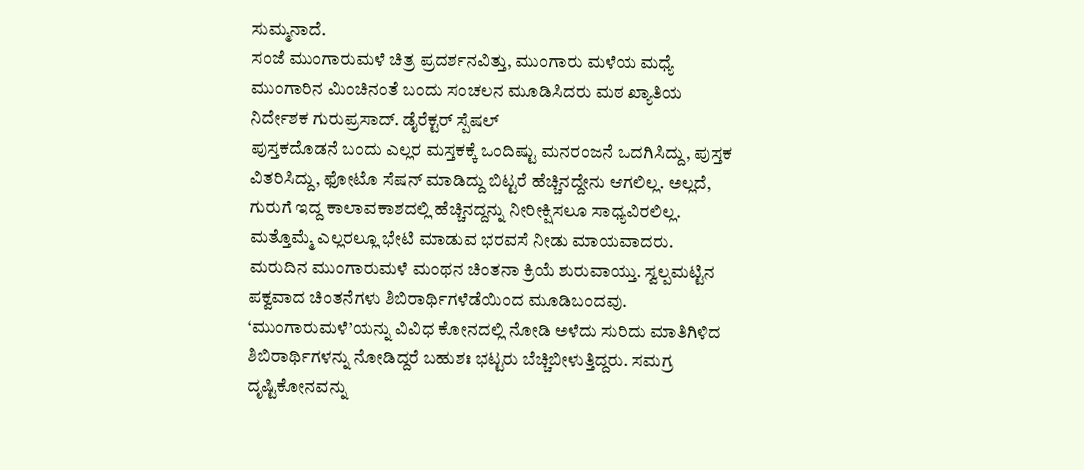ಸುಮ್ಮನಾದೆ.
ಸಂಜೆ ಮುಂಗಾರುಮಳೆ ಚಿತ್ರ ಪ್ರದರ್ಶನವಿತ್ತು, ಮುಂಗಾರು ಮಳೆಯ ಮಧ್ಯೆ ಮುಂಗಾರಿನ ಮಿಂಚಿನಂತೆ ಬಂದು ಸಂಚಲನ ಮೂಡಿಸಿದರು ಮಠ ಖ್ಯಾತಿಯ ನಿರ್ದೇಶಕ ಗುರುಪ್ರಸಾದ್. ಡೈರೆಕ್ಟರ್ ಸ್ಪೆಷಲ್
ಪುಸ್ತಕದೊಡನೆ ಬಂದು ಎಲ್ಲರ ಮಸ್ತಕಕ್ಕೆ ಒಂದಿಷ್ಟು ಮನರಂಜನೆ ಒದಗಿಸಿದ್ದು, ಪುಸ್ತಕ ವಿತರಿಸಿದ್ದು, ಫೋಟೊ ಸೆಷನ್ ಮಾಡಿದ್ದು ಬಿಟ್ಟರೆ ಹೆಚ್ಚಿನದ್ದೇನು ಆಗಲಿಲ್ಲ. ಅಲ್ಲದೆ, ಗುರುಗೆ ಇದ್ದ ಕಾಲಾವಕಾಶದಲ್ಲಿ ಹೆಚ್ಚಿನದ್ದನ್ನು ನೀರೀಕ್ಷಿಸಲೂ ಸಾಧ್ಯವಿರಲಿಲ್ಲ. ಮತ್ತೊಮ್ಮೆ ಎಲ್ಲರಲ್ಲೂ ಭೇಟಿ ಮಾಡುವ ಭರವಸೆ ನೀಡು ಮಾಯವಾದರು.
ಮರುದಿನ ಮುಂಗಾರುಮಳೆ ಮಂಥನ ಚಿಂತನಾ ಕ್ರಿಯೆ ಶುರುವಾಯ್ತು. ಸ್ವಲ್ಪಮಟ್ಟಿನ ಪಕ್ವವಾದ ಚಿಂತನೆಗಳು ಶಿಬಿರಾರ್ಥಿಗಳೆಡೆಯಿಂದ ಮೂಡಿಬಂದವು. ‘ಮುಂಗಾರುಮಳೆ’ಯನ್ನು ವಿವಿಧ ಕೋನದಲ್ಲಿ ನೋಡಿ ಅಳೆದು ಸುರಿದು ಮಾತಿಗಿಳಿದ ಶಿಬಿರಾರ್ಥಿಗಳನ್ನು ನೋಡಿದ್ದರೆ ಬಹುಶಃ ಭಟ್ಟರು ಬೆಚ್ಚಿಬೀಳುತ್ತಿದ್ದರು. ಸಮಗ್ರ ದೃಷ್ಟಿಕೋನವನ್ನು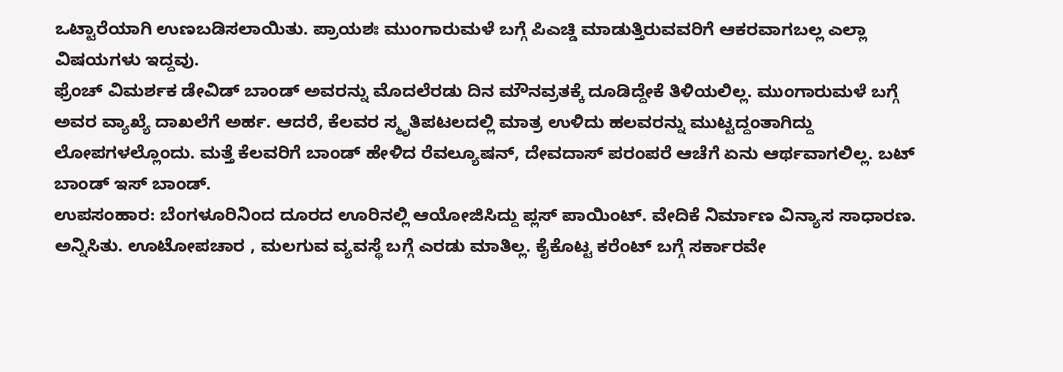ಒಟ್ಟಾರೆಯಾಗಿ ಉಣಬಡಿಸಲಾಯಿತು. ಪ್ರಾಯಶಃ ಮುಂಗಾರುಮಳೆ ಬಗ್ಗೆ ಪಿಎಚ್ಡಿ ಮಾಡುತ್ತಿರುವವರಿಗೆ ಆಕರವಾಗಬಲ್ಲ ಎಲ್ಲಾ ವಿಷಯಗಳು ಇದ್ದವು.
ಫ್ರೆಂಚ್ ವಿಮರ್ಶಕ ಡೇವಿಡ್ ಬಾಂಡ್ ಅವರನ್ನು ಮೊದಲೆರಡು ದಿನ ಮೌನವ್ರತಕ್ಕೆ ದೂಡಿದ್ದೇಕೆ ತಿಳಿಯಲಿಲ್ಲ. ಮುಂಗಾರುಮಳೆ ಬಗ್ಗೆ ಅವರ ವ್ಯಾಖ್ಯೆ ದಾಖಲೆಗೆ ಅರ್ಹ. ಆದರೆ, ಕೆಲವರ ಸ್ಮೃತಿಪಟಲದಲ್ಲಿ ಮಾತ್ರ ಉಳಿದು ಹಲವರನ್ನು ಮುಟ್ಟದ್ದಂತಾಗಿದ್ದು ಲೋಪಗಳಲ್ಲೊಂದು. ಮತ್ತೆ ಕೆಲವರಿಗೆ ಬಾಂಡ್ ಹೇಳಿದ ರೆವಲ್ಯೂಷನ್, ದೇವದಾಸ್ ಪರಂಪರೆ ಆಚೆಗೆ ಏನು ಆರ್ಥವಾಗಲಿಲ್ಲ. ಬಟ್ ಬಾಂಡ್ ಇಸ್ ಬಾಂಡ್.
ಉಪಸಂಹಾರ: ಬೆಂಗಳೂರಿನಿಂದ ದೂರದ ಊರಿನಲ್ಲಿ ಆಯೋಜಿಸಿದ್ದು ಪ್ಲಸ್ ಪಾಯಿಂಟ್. ವೇದಿಕೆ ನಿರ್ಮಾಣ ವಿನ್ಯಾಸ ಸಾಧಾರಣ. ಅನ್ನಿಸಿತು. ಊಟೋಪಚಾರ , ಮಲಗುವ ವ್ಯವಸ್ಥೆ ಬಗ್ಗೆ ಎರಡು ಮಾತಿಲ್ಲ. ಕೈಕೊಟ್ಟ ಕರೆಂಟ್ ಬಗ್ಗೆ ಸರ್ಕಾರವೇ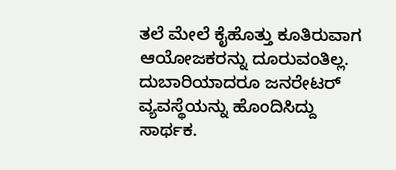ತಲೆ ಮೇಲೆ ಕೈಹೊತ್ತು ಕೂತಿರುವಾಗ ಆಯೋಜಕರನ್ನು ದೂರುವಂತಿಲ್ಲ. ದುಬಾರಿಯಾದರೂ ಜನರೇಟರ್ ವ್ಯವಸ್ಥೆಯನ್ನು ಹೊಂದಿಸಿದ್ದು ಸಾರ್ಥಕ.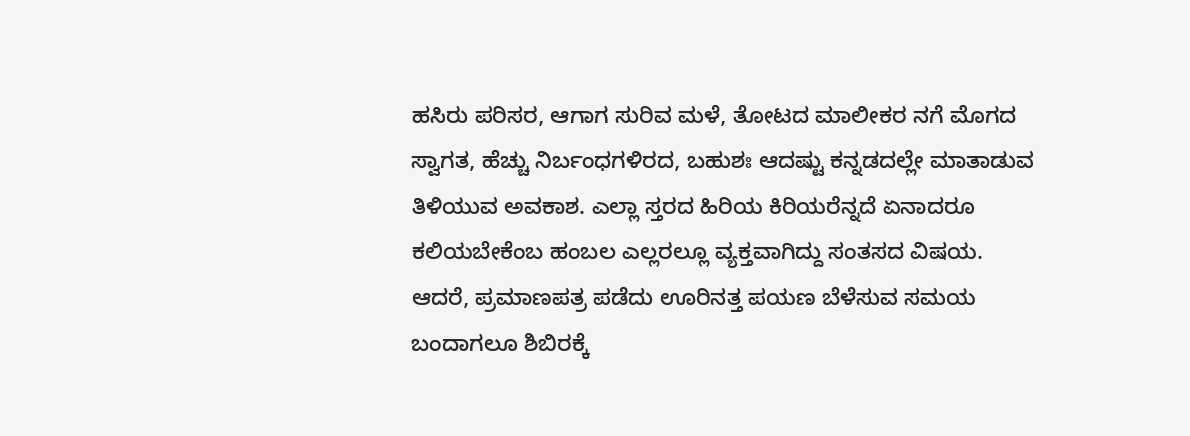ಹಸಿರು ಪರಿಸರ, ಆಗಾಗ ಸುರಿವ ಮಳೆ, ತೋಟದ ಮಾಲೀಕರ ನಗೆ ಮೊಗದ ಸ್ವಾಗತ, ಹೆಚ್ಚು ನಿರ್ಬಂಧಗಳಿರದ, ಬಹುಶಃ ಆದಷ್ಟು ಕನ್ನಡದಲ್ಲೇ ಮಾತಾಡುವ ತಿಳಿಯುವ ಅವಕಾಶ. ಎಲ್ಲಾ ಸ್ತರದ ಹಿರಿಯ ಕಿರಿಯರೆನ್ನದೆ ಏನಾದರೂ ಕಲಿಯಬೇಕೆಂಬ ಹಂಬಲ ಎಲ್ಲರಲ್ಲೂ ವ್ಯಕ್ತವಾಗಿದ್ದು ಸಂತಸದ ವಿಷಯ.
ಆದರೆ, ಪ್ರಮಾಣಪತ್ರ ಪಡೆದು ಊರಿನತ್ತ ಪಯಣ ಬೆಳೆಸುವ ಸಮಯ ಬಂದಾಗಲೂ ಶಿಬಿರಕ್ಕೆ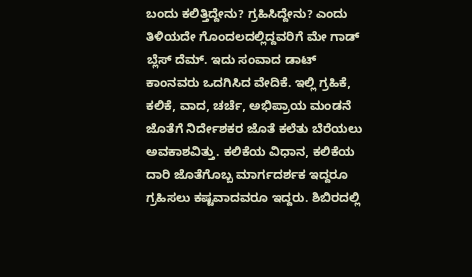ಬಂದು ಕಲಿತ್ತಿದ್ದೇನು? ಗ್ರಹಿಸಿದ್ದೇನು? ಎಂದು ತಿಳಿಯದೇ ಗೊಂದಲದಲ್ಲಿದ್ದವರಿಗೆ ಮೇ ಗಾಡ್ ಬ್ಲೆಸ್ ದೆಮ್. ಇದು ಸಂವಾದ ಡಾಟ್ ಕಾಂನವರು ಒದಗಿಸಿದ ವೇದಿಕೆ. ಇಲ್ಲಿ ಗ್ರಹಿಕೆ, ಕಲಿಕೆ, ವಾದ, ಚರ್ಚೆ, ಅಭಿಪ್ರಾಯ ಮಂಡನೆ ಜೊತೆಗೆ ನಿರ್ದೇಶಕರ ಜೊತೆ ಕಲೆತು ಬೆರೆಯಲು ಅವಕಾಶವಿತ್ತು. ಕಲಿಕೆಯ ವಿಧಾನ, ಕಲಿಕೆಯ ದಾರಿ ಜೊತೆಗೊಬ್ಬ ಮಾರ್ಗದರ್ಶಕ ಇದ್ದರೂ ಗ್ರಹಿಸಲು ಕಷ್ಟವಾದವರೂ ಇದ್ದರು. ಶಿಬಿರದಲ್ಲಿ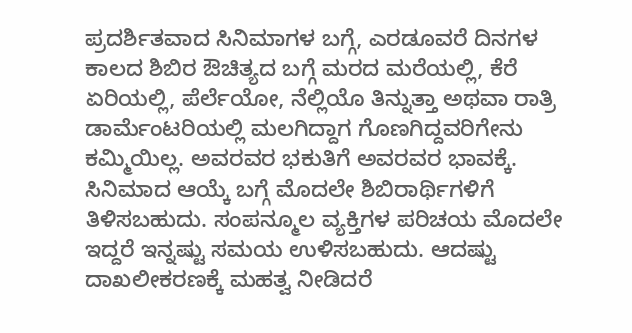ಪ್ರದರ್ಶಿತವಾದ ಸಿನಿಮಾಗಳ ಬಗ್ಗೆ, ಎರಡೂವರೆ ದಿನಗಳ ಕಾಲದ ಶಿಬಿರ ಔಚಿತ್ಯದ ಬಗ್ಗೆ ಮರದ ಮರೆಯಲ್ಲಿ, ಕೆರೆ ಏರಿಯಲ್ಲಿ, ಪೆರ್ಲೆಯೋ, ನೆಲ್ಲಿಯೊ ತಿನ್ನುತ್ತಾ ಅಥವಾ ರಾತ್ರಿ ಡಾರ್ಮೆಂಟರಿಯಲ್ಲಿ ಮಲಗಿದ್ದಾಗ ಗೊಣಗಿದ್ದವರಿಗೇನು ಕಮ್ಮಿಯಿಲ್ಲ. ಅವರವರ ಭಕುತಿಗೆ ಅವರವರ ಭಾವಕ್ಕೆ.
ಸಿನಿಮಾದ ಆಯ್ಕೆ ಬಗ್ಗೆ ಮೊದಲೇ ಶಿಬಿರಾರ್ಥಿಗಳಿಗೆ ತಿಳಿಸಬಹುದು. ಸಂಪನ್ಮೂಲ ವ್ಯಕ್ತಿಗಳ ಪರಿಚಯ ಮೊದಲೇ ಇದ್ದರೆ ಇನ್ನಷ್ಟು ಸಮಯ ಉಳಿಸಬಹುದು. ಆದಷ್ಟು ದಾಖಲೀಕರಣಕ್ಕೆ ಮಹತ್ವ ನೀಡಿದರೆ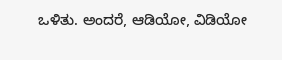ಒಳಿತು. ಅಂದರೆ, ಆಡಿಯೋ, ವಿಡಿಯೋ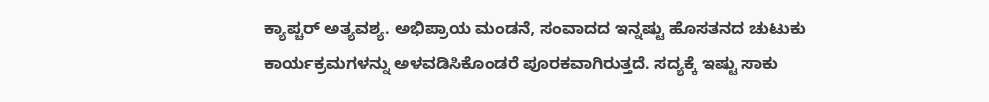ಕ್ಯಾಪ್ಚರ್ ಅತ್ಯವಶ್ಯ. ಅಭಿಪ್ರಾಯ ಮಂಡನೆ, ಸಂವಾದದ ಇನ್ನಷ್ಟು ಹೊಸತನದ ಚುಟುಕು ಕಾರ್ಯಕ್ರಮಗಳನ್ನು ಅಳವಡಿಸಿಕೊಂಡರೆ ಪೂರಕವಾಗಿರುತ್ತದೆ. ಸದ್ಯಕ್ಕೆ ಇಷ್ಟು ಸಾಕು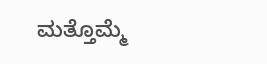ಮತ್ತೊಮ್ಮೆ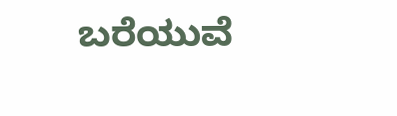ಬರೆಯುವೆ